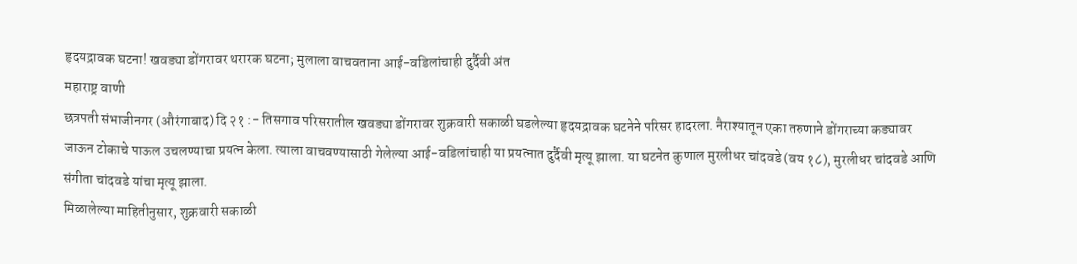हृदयद्रावक घटना! खवड्या डोंगरावर थरारक घटना; मुलाला वाचवताना आई-वडिलांचाही दुर्दैवी अंत
महाराष्ट्र वाणी
छत्रपती संभाजीनगर (औरंगाबाद) दि २१ :- तिसगाव परिसरातील खवड्या डोंगरावर शुक्रवारी सकाळी घडलेल्या हृदयद्रावक घटनेने परिसर हादरला. नैराश्यातून एका तरुणाने डोंगराच्या कड्यावर जाऊन टोकाचे पाऊल उचलण्याचा प्रयत्न केला. त्याला वाचवण्यासाठी गेलेल्या आई-वडिलांचाही या प्रयत्नात दुर्दैवी मृत्यू झाला. या घटनेत कुणाल मुरलीधर चांदवडे (वय १८), मुरलीधर चांदवडे आणि संगीता चांदवडे यांचा मृत्यू झाला.
मिळालेल्या माहितीनुसार, शुक्रवारी सकाळी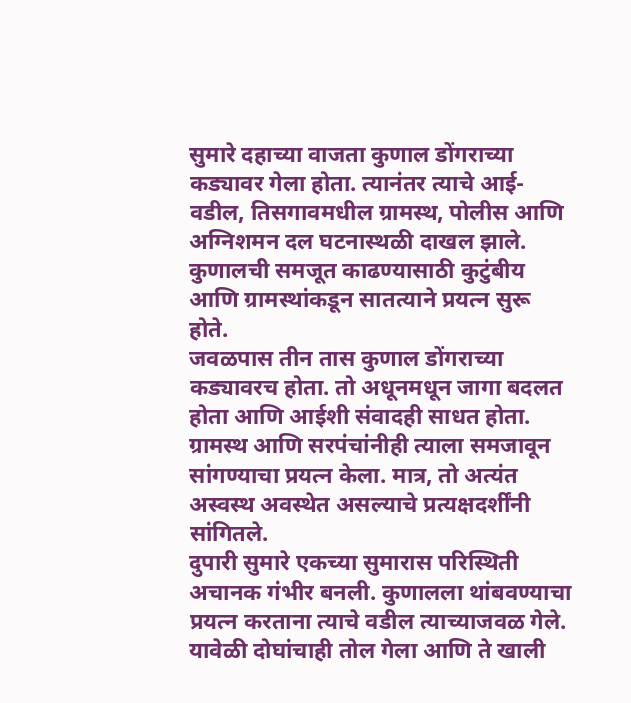सुमारे दहाच्या वाजता कुणाल डोंगराच्या कड्यावर गेला होता. त्यानंतर त्याचे आई-वडील, तिसगावमधील ग्रामस्थ, पोलीस आणि अग्निशमन दल घटनास्थळी दाखल झाले. कुणालची समजूत काढण्यासाठी कुटुंबीय आणि ग्रामस्थांकडून सातत्याने प्रयत्न सुरू होते.
जवळपास तीन तास कुणाल डोंगराच्या कड्यावरच होता. तो अधूनमधून जागा बदलत होता आणि आईशी संवादही साधत होता. ग्रामस्थ आणि सरपंचांनीही त्याला समजावून सांगण्याचा प्रयत्न केला. मात्र, तो अत्यंत अस्वस्थ अवस्थेत असल्याचे प्रत्यक्षदर्शींनी सांगितले.
दुपारी सुमारे एकच्या सुमारास परिस्थिती अचानक गंभीर बनली. कुणालला थांबवण्याचा प्रयत्न करताना त्याचे वडील त्याच्याजवळ गेले. यावेळी दोघांचाही तोल गेला आणि ते खाली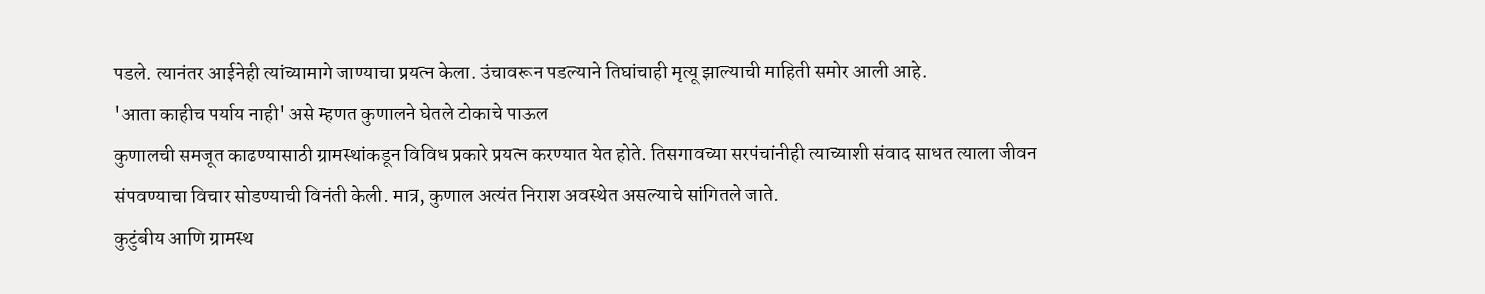पडले. त्यानंतर आईनेही त्यांच्यामागे जाण्याचा प्रयत्न केला. उंचावरून पडल्याने तिघांचाही मृत्यू झाल्याची माहिती समोर आली आहे.
'आता काहीच पर्याय नाही' असे म्हणत कुणालने घेतले टोकाचे पाऊल
कुणालची समजूत काढण्यासाठी ग्रामस्थांकडून विविध प्रकारे प्रयत्न करण्यात येत होते. तिसगावच्या सरपंचांनीही त्याच्याशी संवाद साधत त्याला जीवन संपवण्याचा विचार सोडण्याची विनंती केली. मात्र, कुणाल अत्यंत निराश अवस्थेत असल्याचे सांगितले जाते.
कुटुंबीय आणि ग्रामस्थ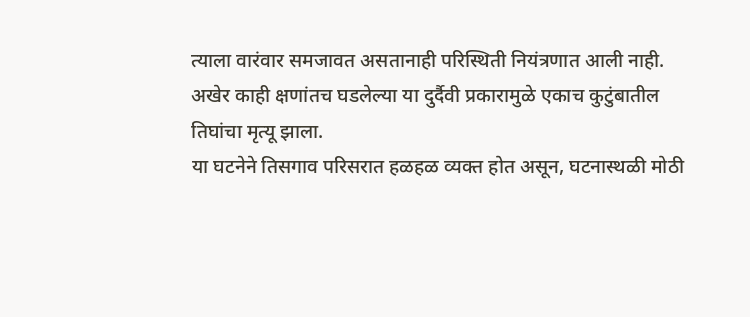त्याला वारंवार समजावत असतानाही परिस्थिती नियंत्रणात आली नाही. अखेर काही क्षणांतच घडलेल्या या दुर्दैवी प्रकारामुळे एकाच कुटुंबातील तिघांचा मृत्यू झाला.
या घटनेने तिसगाव परिसरात हळहळ व्यक्त होत असून, घटनास्थळी मोठी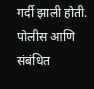गर्दी झाली होती. पोलीस आणि संबंधित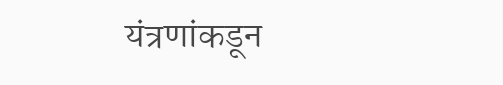यंत्रणांकडून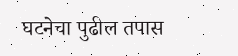घटनेचा पुढील तपास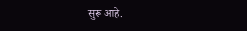सुरू आहे.